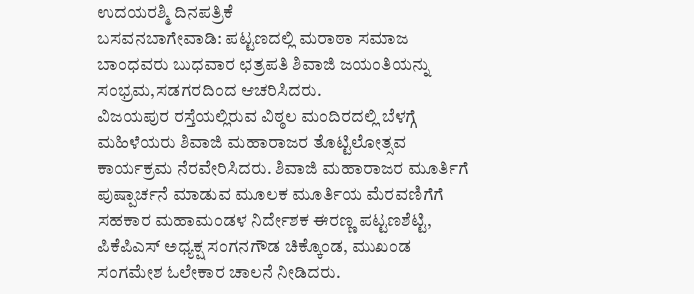ಉದಯರಶ್ಮಿ ದಿನಪತ್ರಿಕೆ
ಬಸವನಬಾಗೇವಾಡಿ: ಪಟ್ಟಣದಲ್ಲಿ ಮರಾಠಾ ಸಮಾಜ ಬಾಂಧವರು ಬುಧವಾರ ಛತ್ರಪತಿ ಶಿವಾಜಿ ಜಯಂತಿಯನ್ನು ಸಂಭ್ರಮ,ಸಡಗರದಿಂದ ಆಚರಿಸಿದರು.
ವಿಜಯಪುರ ರಸ್ತೆಯಲ್ಲಿರುವ ವಿಠ್ಠಲ ಮಂದಿರದಲ್ಲಿ ಬೆಳಗ್ಗೆ ಮಹಿಳೆಯರು ಶಿವಾಜಿ ಮಹಾರಾಜರ ತೊಟ್ಟಿಲೋತ್ಸವ ಕಾರ್ಯಕ್ರಮ ನೆರವೇರಿಸಿದರು. ಶಿವಾಜಿ ಮಹಾರಾಜರ ಮೂರ್ತಿಗೆ ಪುಷ್ಪಾರ್ಚನೆ ಮಾಡುವ ಮೂಲಕ ಮೂರ್ತಿಯ ಮೆರವಣಿಗೆಗೆ ಸಹಕಾರ ಮಹಾಮಂಡಳ ನಿರ್ದೇಶಕ ಈರಣ್ಣ ಪಟ್ಟಣಶೆಟ್ಟಿ, ಪಿಕೆಪಿಎಸ್ ಅಧ್ಯಕ್ಷ ಸಂಗನಗೌಡ ಚಿಕ್ಕೊಂಡ, ಮುಖಂಡ ಸಂಗಮೇಶ ಓಲೇಕಾರ ಚಾಲನೆ ನೀಡಿದರು.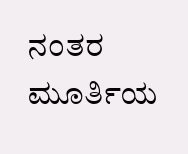ನಂತರ ಮೂರ್ತಿಯ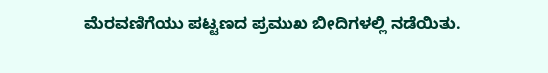ಮೆರವಣಿಗೆಯು ಪಟ್ಟಣದ ಪ್ರಮುಖ ಬೀದಿಗಳಲ್ಲಿ ನಡೆಯಿತು.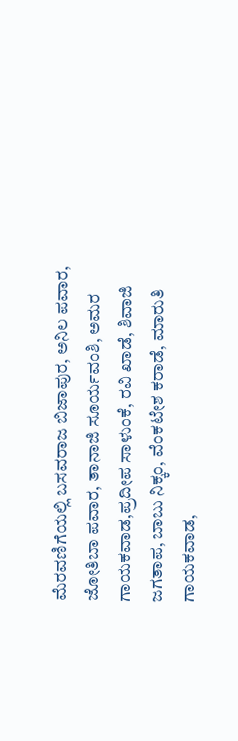ಮೆರವಣಿಗೆಯಲ್ಲಿ ಬಸವರಾಜ ಬಿಜಾಪುರ, ಅನಿಲ ಪವಾರ, ಜೋತಿಬಾ ಪವಾರ, ತಾನಾಜಿ ಸೂರ್ಯವಂಶಿ, ಅಮರ ಗಾಯಕವಾಡ,ಪ್ರದೀಪ ಸಾಳುಂಕೆ, ರವಿ ಖಾಡೆ, ಶಿವಾಜಿ ಜಗತಾಪ, ಬಾಬು ನಿಕ್ಕಂ, ವೆಂಕಟೇಶ ಕರಾಡೆ, ಮಾರುತಿ ಗಾಯಕವಾಡ,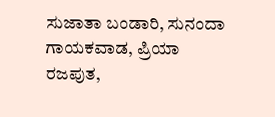ಸುಜಾತಾ ಬಂಡಾರಿ, ಸುನಂದಾ ಗಾಯಕವಾಡ, ಪ್ರಿಯಾ ರಜಪುತ,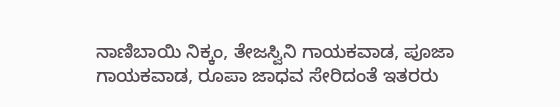ನಾಣಿಬಾಯಿ ನಿಕ್ಕಂ, ತೇಜಸ್ವಿನಿ ಗಾಯಕವಾಡ, ಪೂಜಾ ಗಾಯಕವಾಡ, ರೂಪಾ ಜಾಧವ ಸೇರಿದಂತೆ ಇತರರು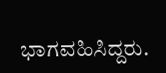ಭಾಗವಹಿಸಿದ್ದರು.